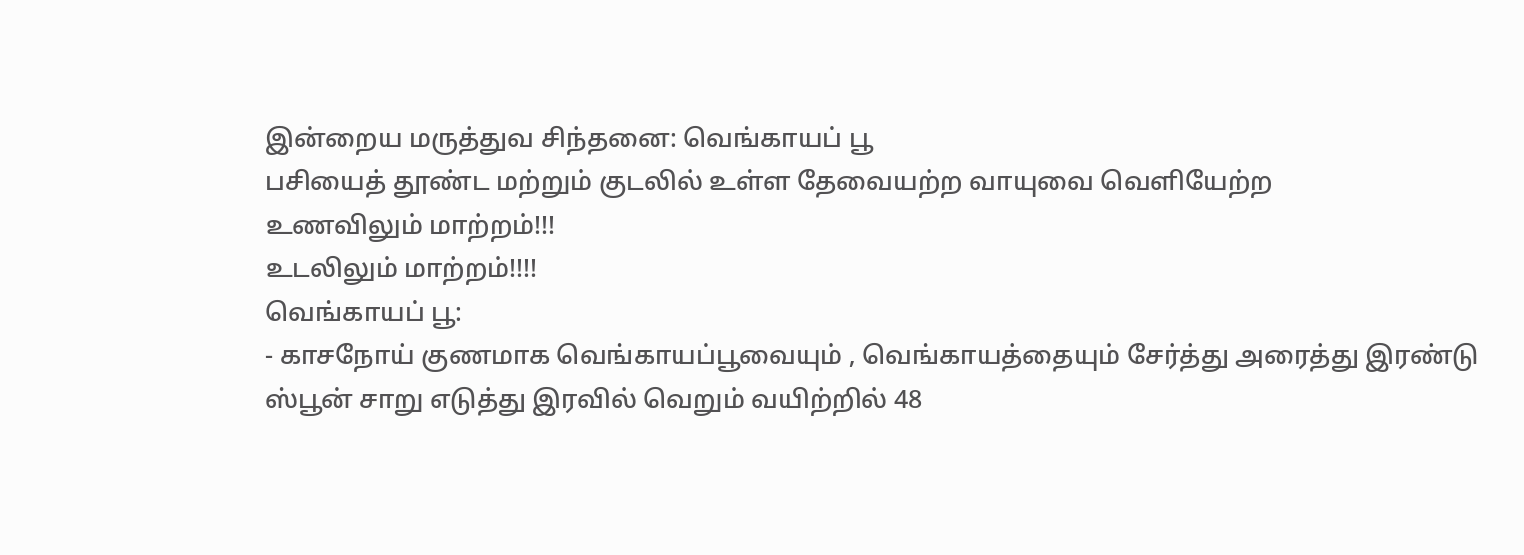இன்றைய மருத்துவ சிந்தனை: வெங்காயப் பூ
பசியைத் தூண்ட மற்றும் குடலில் உள்ள தேவையற்ற வாயுவை வெளியேற்ற
உணவிலும் மாற்றம்!!!
உடலிலும் மாற்றம்!!!!
வெங்காயப் பூ:
- காசநோய் குணமாக வெங்காயப்பூவையும் , வெங்காயத்தையும் சேர்த்து அரைத்து இரண்டு ஸ்பூன் சாறு எடுத்து இரவில் வெறும் வயிற்றில் 48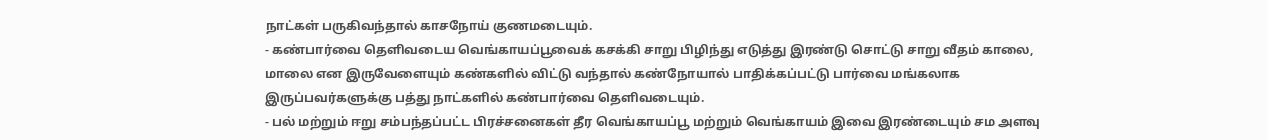நாட்கள் பருகிவந்தால் காசநோய் குணமடையும்.
- கண்பார்வை தெளிவடைய வெங்காயப்பூவைக் கசக்கி சாறு பிழிந்து எடுத்து இரண்டு சொட்டு சாறு வீதம் காலை, மாலை என இருவேளையும் கண்களில் விட்டு வந்தால் கண்நோயால் பாதிக்கப்பட்டு பார்வை மங்கலாக இருப்பவர்களுக்கு பத்து நாட்களில் கண்பார்வை தெளிவடையும்.
- பல் மற்றும் ஈறு சம்பந்தப்பட்ட பிரச்சனைகள் தீர வெங்காயப்பூ மற்றும் வெங்காயம் இவை இரண்டையும் சம அளவு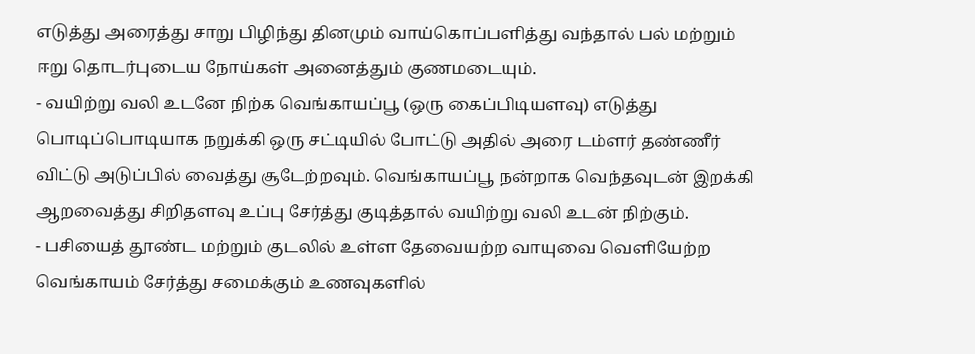எடுத்து அரைத்து சாறு பிழிந்து தினமும் வாய்கொப்பளித்து வந்தால் பல் மற்றும் ஈறு தொடர்புடைய நோய்கள் அனைத்தும் குணமடையும்.
- வயிற்று வலி உடனே நிற்க வெங்காயப்பூ (ஒரு கைப்பிடியளவு) எடுத்து பொடிப்பொடியாக நறுக்கி ஒரு சட்டியில் போட்டு அதில் அரை டம்ளர் தண்ணீர் விட்டு அடுப்பில் வைத்து சூடேற்றவும். வெங்காயப்பூ நன்றாக வெந்தவுடன் இறக்கி ஆறவைத்து சிறிதளவு உப்பு சேர்த்து குடித்தால் வயிற்று வலி உடன் நிற்கும்.
- பசியைத் தூண்ட மற்றும் குடலில் உள்ள தேவையற்ற வாயுவை வெளியேற்ற வெங்காயம் சேர்த்து சமைக்கும் உணவுகளில்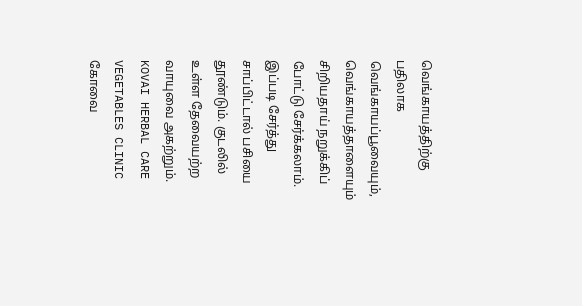வெங்காயத்திற்கு பதிலாக வெங்காயப்பூவையும், வெங்காயத்தாளையும் சிறியதாய் நறுக்கிப் போட்டு சேர்க்கலாம். இப்படி சேர்த்து சாப்பிட்டால் பசியை தூண்டும். குடலில் உள்ள தேவையற்ற வாயுவை அகற்றும்.
KOVAI HERBAL CARE
VEGETABLES CLINIC
கோவை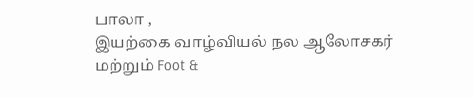பாலா ,
இயற்கை வாழ்வியல் நல ஆலோசகர் மற்றும் Foot &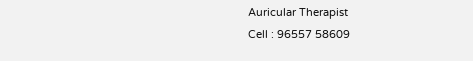Auricular Therapist
Cell : 96557 58609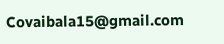Covaibala15@gmail.com